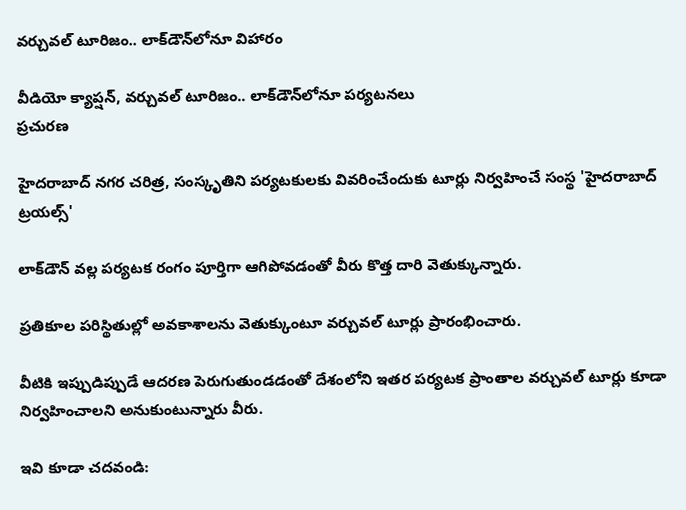వర్చువల్ టూరిజం.. లాక్‌డౌన్‌లోనూ విహారం

వీడియో క్యాప్షన్, వర్చువల్ టూరిజం.. లాక్‌డౌన్‌లోనూ పర్యటనలు
ప్రచురణ

హైదరాబాద్ నగర చరిత్ర, సంస్కృతిని పర్యటకులకు వివరించేందుకు టూర్లు నిర్వహించే సంస్థ 'హైదరాబాద్ ట్రయల్స్'

లాక్‌డౌన్ వల్ల పర్యటక రంగం పూర్తిగా ఆగిపోవడంతో వీరు కొత్త దారి వెతుక్కున్నారు.

ప్రతికూల పరిస్థితుల్లో అవకాశాలను వెతుక్కుంటూ వర్చువల్ టూర్లు ప్రారంభించారు.

వీటికి ఇప్పుడిప్పుడే ఆదరణ పెరుగుతుండడంతో దేశంలోని ఇతర పర్యటక ప్రాంతాల వర్చువల్ టూర్లు కూడా నిర్వహించాలని అనుకుంటున్నారు వీరు.

ఇవి కూడా చదవండి: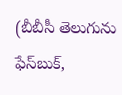(బీబీసీ తెలుగును ఫేస్‌బుక్,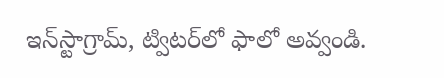ఇన్‌స్టాగ్రామ్‌, ట్విటర్‌లో ఫాలో అవ్వండి.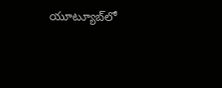యూట్యూబ్‌లో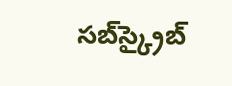సబ్‌స్క్రైబ్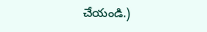చేయండి.)